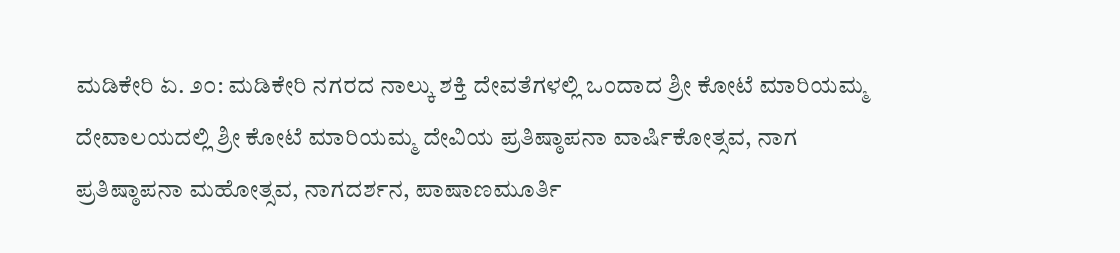ಮಡಿಕೇರಿ ಏ. ೨೦: ಮಡಿಕೇರಿ ನಗರದ ನಾಲ್ಕು ಶಕ್ತಿ ದೇವತೆಗಳಲ್ಲಿ ಒಂದಾದ ಶ್ರೀ ಕೋಟೆ ಮಾರಿಯಮ್ಮ ದೇವಾಲಯದಲ್ಲಿ ಶ್ರೀ ಕೋಟೆ ಮಾರಿಯಮ್ಮ ದೇವಿಯ ಪ್ರತಿಷ್ಠಾಪನಾ ವಾರ್ಷಿಕೋತ್ಸವ, ನಾಗ ಪ್ರತಿಷ್ಠಾಪನಾ ಮಹೋತ್ಸವ, ನಾಗದರ್ಶನ, ಪಾಷಾಣಮೂರ್ತಿ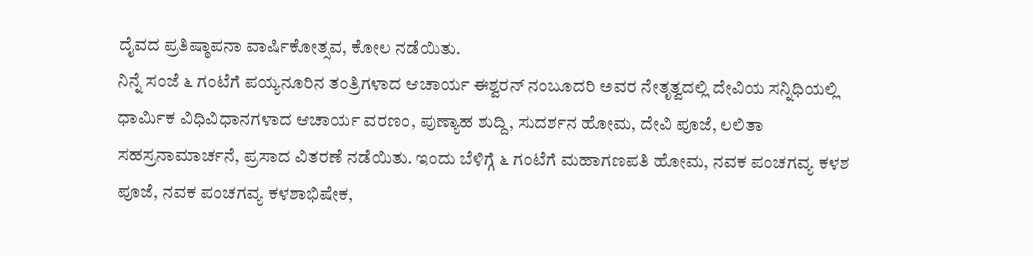ದೈವದ ಪ್ರತಿಷ್ಠಾಪನಾ ವಾರ್ಷಿಕೋತ್ಸವ, ಕೋಲ ನಡೆಯಿತು.
ನಿನ್ನೆ ಸಂಜೆ ೬ ಗಂಟೆಗೆ ಪಯ್ಯನೂರಿನ ತಂತ್ರಿಗಳಾದ ಆಚಾರ್ಯ ಈಶ್ವರನ್ ನಂಬೂದರಿ ಅವರ ನೇತೃತ್ವದಲ್ಲಿ ದೇವಿಯ ಸನ್ನಿಧಿಯಲ್ಲಿ ಧಾರ್ಮಿಕ ವಿಧಿವಿಧಾನಗಳಾದ ಆಚಾರ್ಯ ವರಣಂ, ಪುಣ್ಯಾಹ ಶುದ್ದಿ, ಸುದರ್ಶನ ಹೋಮ, ದೇವಿ ಪೂಜೆ, ಲಲಿತಾ ಸಹಸ್ರನಾಮಾರ್ಚನೆ, ಪ್ರಸಾದ ವಿತರಣೆ ನಡೆಯಿತು. ಇಂದು ಬೆಳಿಗ್ಗೆ ೬ ಗಂಟೆಗೆ ಮಹಾಗಣಪತಿ ಹೋಮ, ನವಕ ಪಂಚಗವ್ಯ ಕಳಶ ಪೂಜೆ, ನವಕ ಪಂಚಗವ್ಯ ಕಳಶಾಭಿಷೇಕ,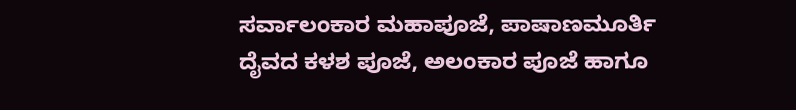ಸರ್ವಾಲಂಕಾರ ಮಹಾಪೂಜೆ, ಪಾಷಾಣಮೂರ್ತಿ ದೈವದ ಕಳಶ ಪೂಜೆ, ಅಲಂಕಾರ ಪೂಜೆ ಹಾಗೂ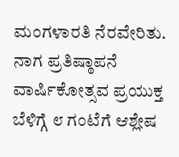ಮಂಗಳಾರತಿ ನೆರವೇರಿತು.
ನಾಗ ಪ್ರತಿಷ್ಠಾಪನೆ ವಾರ್ಷಿಕೋತ್ಸವ ಪ್ರಯುಕ್ತ ಬೆಳಿಗ್ಗೆ ೮ ಗಂಟೆಗೆ ಆಶ್ಲೇಷ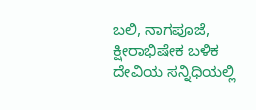ಬಲಿ, ನಾಗಪೂಜೆ, ಕ್ಷೀರಾಭಿಷೇಕ ಬಳಿಕ ದೇವಿಯ ಸನ್ನಿಧಿಯಲ್ಲಿ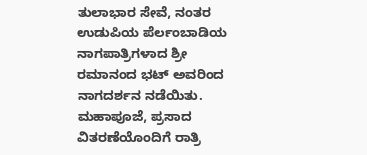ತುಲಾಭಾರ ಸೇವೆ, ನಂತರ ಉಡುಪಿಯ ಪೆರ್ಲಂಬಾಡಿಯ ನಾಗಪಾತ್ರಿಗಳಾದ ಶ್ರೀ ರಮಾನಂದ ಭಟ್ ಅವರಿಂದ ನಾಗದರ್ಶನ ನಡೆಯಿತು. ಮಹಾಪೂಜೆ, ಪ್ರಸಾದ ವಿತರಣೆಯೊಂದಿಗೆ ರಾತ್ರಿ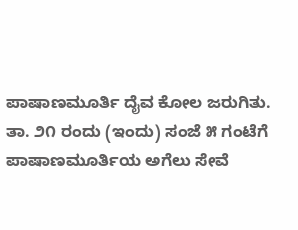ಪಾಷಾಣಮೂರ್ತಿ ದೈವ ಕೋಲ ಜರುಗಿತು. ತಾ. ೨೧ ರಂದು (ಇಂದು) ಸಂಜೆ ೫ ಗಂಟೆಗೆ ಪಾಷಾಣಮೂರ್ತಿಯ ಅಗೆಲು ಸೇವೆ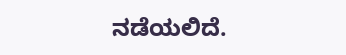ನಡೆಯಲಿದೆ.